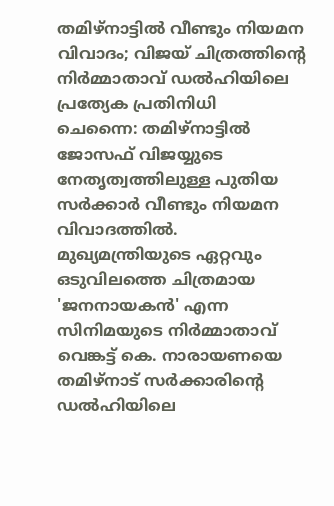തമിഴ്നാട്ടിൽ വീണ്ടും നിയമന വിവാദം; വിജയ് ചിത്രത്തിന്റെ നിർമ്മാതാവ് ഡൽഹിയിലെ പ്രത്യേക പ്രതിനിധി
ചെന്നൈ: തമിഴ്നാട്ടിൽ ജോസഫ് വിജയ്യുടെ നേതൃത്വത്തിലുള്ള പുതിയ സർക്കാർ വീണ്ടും നിയമന വിവാദത്തിൽ. മുഖ്യമന്ത്രിയുടെ ഏറ്റവും ഒടുവിലത്തെ ചിത്രമായ 'ജനനായകൻ' എന്ന സിനിമയുടെ നിർമ്മാതാവ് വെങ്കട്ട് കെ. നാരായണയെ തമിഴ്നാട് സർക്കാരിന്റെ ഡൽഹിയിലെ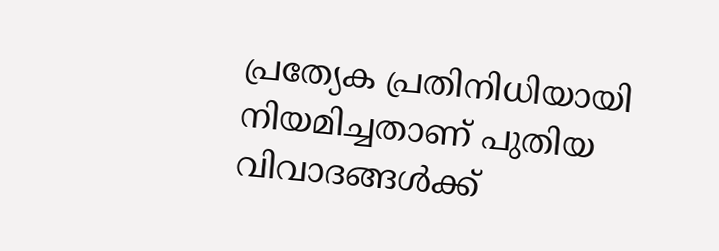പ്രത്യേക പ്രതിനിധിയായി നിയമിച്ചതാണ് പുതിയ വിവാദങ്ങൾക്ക്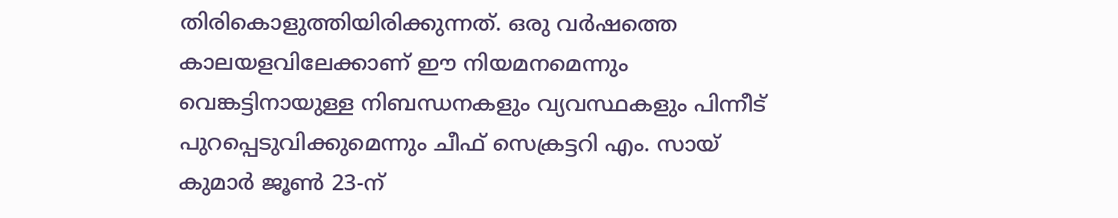തിരികൊളുത്തിയിരിക്കുന്നത്. ഒരു വർഷത്തെ കാലയളവിലേക്കാണ് ഈ നിയമനമെന്നും വെങ്കട്ടിനായുള്ള നിബന്ധനകളും വ്യവസ്ഥകളും പിന്നീട് പുറപ്പെടുവിക്കുമെന്നും ചീഫ് സെക്രട്ടറി എം. സായ് കുമാർ ജൂൺ 23-ന്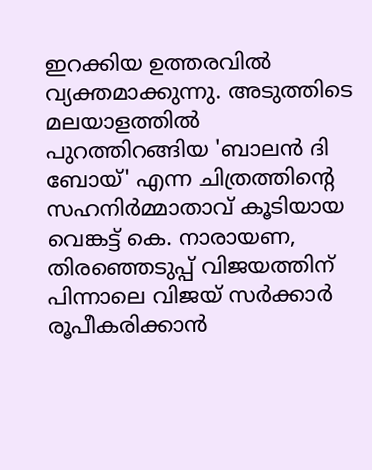ഇറക്കിയ ഉത്തരവിൽ വ്യക്തമാക്കുന്നു. അടുത്തിടെ മലയാളത്തിൽ പുറത്തിറങ്ങിയ 'ബാലൻ ദി ബോയ്' എന്ന ചിത്രത്തിന്റെ സഹനിർമ്മാതാവ് കൂടിയായ വെങ്കട്ട് കെ. നാരായണ, തിരഞ്ഞെടുപ്പ് വിജയത്തിന് പിന്നാലെ വിജയ് സർക്കാർ രൂപീകരിക്കാൻ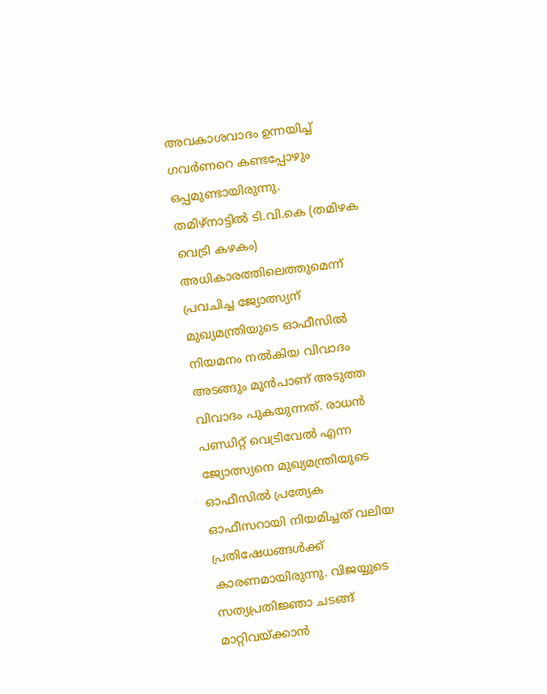അവകാശവാദം ഉന്നയിച്ച് ഗവർണറെ കണ്ടപ്പോഴും ഒപ്പമുണ്ടായിരുന്നു.
തമിഴ്നാട്ടിൽ ടി.വി.കെ (തമിഴക വെട്രി കഴകം) അധികാരത്തിലെത്തുമെന്ന് പ്രവചിച്ച ജ്യോത്സ്യന് മുഖ്യമന്ത്രിയുടെ ഓഫീസിൽ നിയമനം നൽകിയ വിവാദം അടങ്ങും മുൻപാണ് അടുത്ത വിവാദം പുകയുന്നത്. രാധൻ പണ്ഡിറ്റ് വെട്രിവേൽ എന്ന ജ്യോത്സ്യനെ മുഖ്യമന്ത്രിയുടെ ഓഫീസിൽ പ്രത്യേക ഓഫീസറായി നിയമിച്ചത് വലിയ പ്രതിഷേധങ്ങൾക്ക് കാരണമായിരുന്നു. വിജയ്യുടെ സത്യപ്രതിജ്ഞാ ചടങ്ങ് മാറ്റിവയ്ക്കാൻ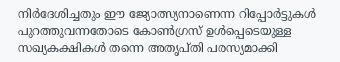നിർദേശിച്ചതും ഈ ജ്യോത്സ്യനാണെന്ന റിപ്പോർട്ടുകൾ പുറത്തുവന്നതോടെ കോൺഗ്രസ് ഉൾപ്പെടെയുള്ള സഖ്യകക്ഷികൾ തന്നെ അതൃപ്തി പരസ്യമാക്കി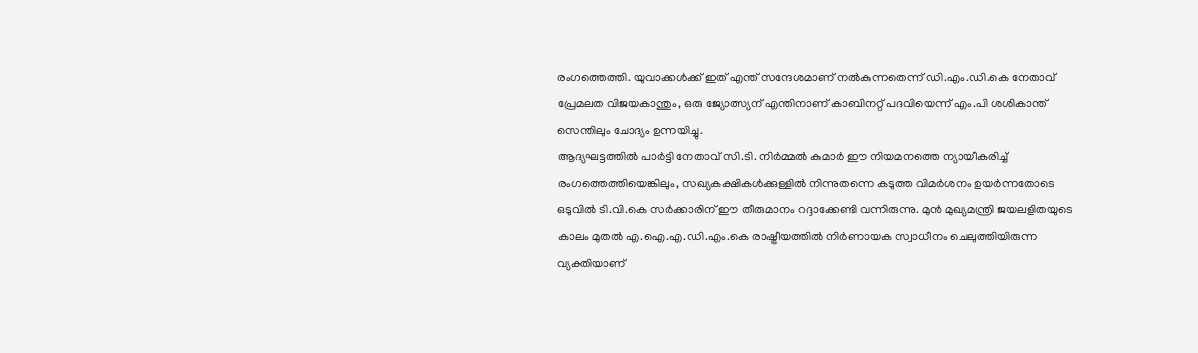രംഗത്തെത്തി. യുവാക്കൾക്ക് ഇത് എന്ത് സന്ദേശമാണ് നൽകുന്നതെന്ന് ഡി.എം.ഡി.കെ നേതാവ് പ്രേമലത വിജയകാന്തും, ഒരു ജ്യോത്സ്യന് എന്തിനാണ് കാബിനറ്റ് പദവിയെന്ന് എം.പി ശശികാന്ത് സെന്തിലും ചോദ്യം ഉന്നയിച്ചു.
ആദ്യഘട്ടത്തിൽ പാർട്ടി നേതാവ് സി.ടി. നിർമ്മൽ കുമാർ ഈ നിയമനത്തെ ന്യായീകരിച്ച് രംഗത്തെത്തിയെങ്കിലും, സഖ്യകക്ഷികൾക്കുള്ളിൽ നിന്നുതന്നെ കടുത്ത വിമർശനം ഉയർന്നതോടെ ഒടുവിൽ ടി.വി.കെ സർക്കാരിന് ഈ തീരുമാനം റദ്ദാക്കേണ്ടി വന്നിരുന്നു. മുൻ മുഖ്യമന്ത്രി ജയലളിതയുടെ കാലം മുതൽ എ.ഐ.എ.ഡി.എം.കെ രാഷ്ട്രീയത്തിൽ നിർണായക സ്വാധീനം ചെലുത്തിയിരുന്ന വ്യക്തിയാണ്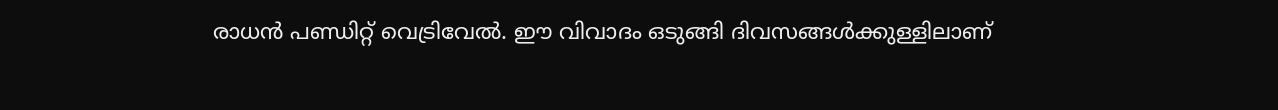രാധൻ പണ്ഡിറ്റ് വെട്രിവേൽ. ഈ വിവാദം ഒടുങ്ങി ദിവസങ്ങൾക്കുള്ളിലാണ്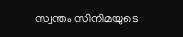സ്വന്തം സിനിമയുടെ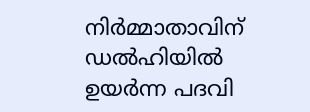നിർമ്മാതാവിന് ഡൽഹിയിൽ ഉയർന്ന പദവി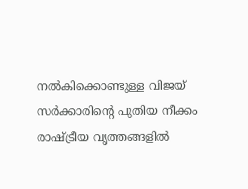നൽകിക്കൊണ്ടുള്ള വിജയ് സർക്കാരിന്റെ പുതിയ നീക്കം രാഷ്ട്രീയ വൃത്തങ്ങളിൽ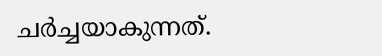ചർച്ചയാകുന്നത്.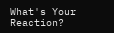What's Your Reaction?